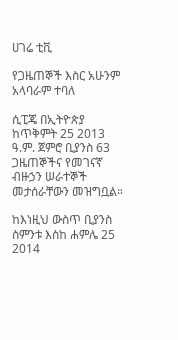ሀገሬ ቲቪ

የጋዜጠኞች እስር አሁንም አላባራም ተባለ

ሲፒጄ በኢትዮጵያ ከጥቅምት 25 2013 ዓ.ም. ጀምሮ ቢያንስ 63 ጋዜጠኞችና የመገናኛ ብዙኃን ሠራተኞች መታሰራቸውን መዝግቧል።

ከእነዚህ ውስጥ ቢያንስ ስምንቱ እስከ ሐምሌ 25 2014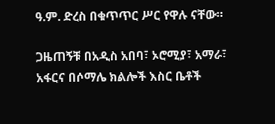ዓ.ም. ድረስ በቁጥጥር ሥር የዋሉ ናቸው።

ጋዜጠኝቹ በአዲስ አበባ፣ ኦሮሚያ፣ አማራ፣ አፋርና በሶማሌ ክልሎች እስር ቤቶች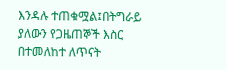እንዳሉ ተጠቁሟል፤በትግራይ ያለውን የጋዜጠኞች እስር በተመለከተ ለጥናት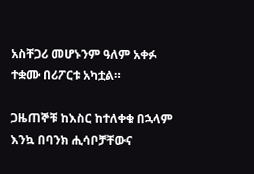አስቸጋሪ መሆኑንም ዓለም አቀፉ ተቋሙ በሪፖርቱ አካቷል።

ጋዜጠኞቹ ከእስር ከተለቀቁ በኋላም እንኳ በባንክ ሒሳቦቻቸውና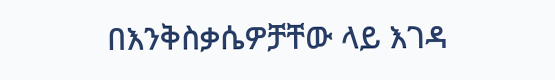በእንቅስቃሴዎቻቸው ላይ እገዳ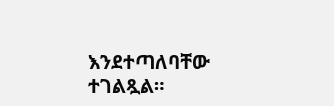እንደተጣለባቸው ተገልጿል።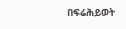በፍሬሕይወት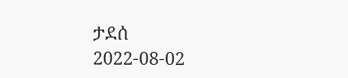ታደሰ
2022-08-02